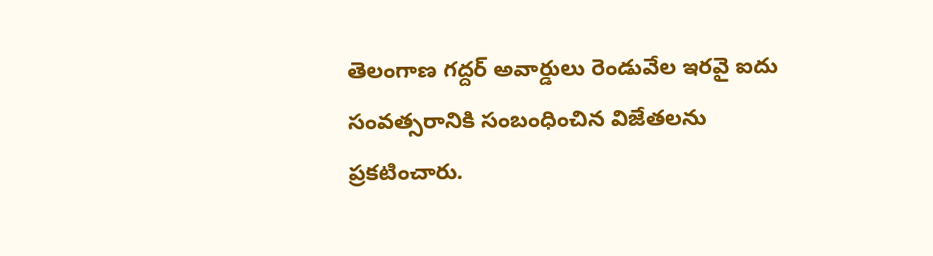తెలంగాణ గద్దర్ అవార్డులు రెండువేల ఇరవై ఐదు సంవత్సరానికి సంబంధించిన విజేతలను ప్రకటించారు.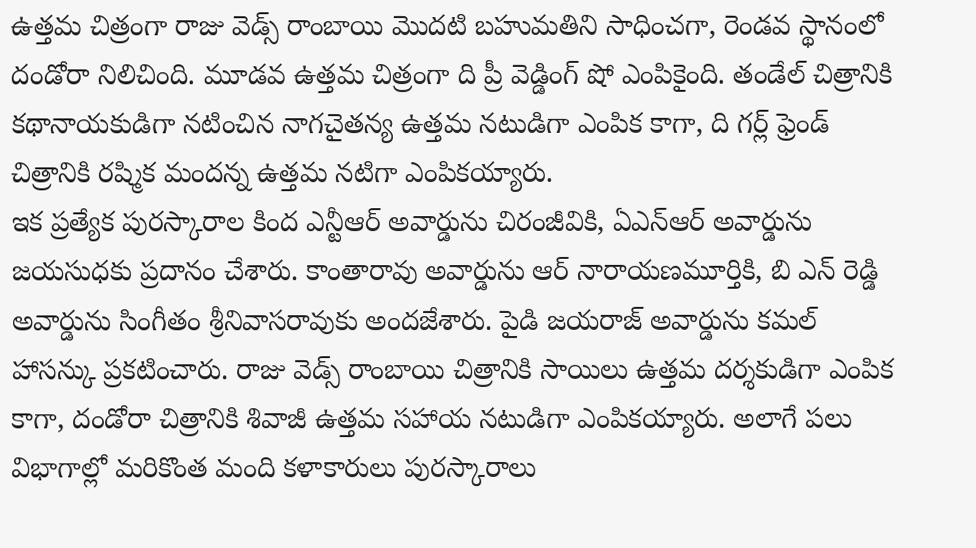ఉత్తమ చిత్రంగా రాజు వెడ్స్ రాంబాయి మొదటి బహుమతిని సాధించగా, రెండవ స్థానంలో దండోరా నిలిచింది. మూడవ ఉత్తమ చిత్రంగా ది ప్రీ వెడ్డింగ్ షో ఎంపికైంది. తండేల్ చిత్రానికి కథానాయకుడిగా నటించిన నాగచైతన్య ఉత్తమ నటుడిగా ఎంపిక కాగా, ది గర్ల్ ఫ్రెండ్ చిత్రానికి రష్మిక మందన్న ఉత్తమ నటిగా ఎంపికయ్యారు.
ఇక ప్రత్యేక పురస్కారాల కింద ఎన్టీఆర్ అవార్డును చిరంజీవికి, ఏఎన్ఆర్ అవార్డును జయసుధకు ప్రదానం చేశారు. కాంతారావు అవార్డును ఆర్ నారాయణమూర్తికి, బి ఎన్ రెడ్డి అవార్డును సింగీతం శ్రీనివాసరావుకు అందజేశారు. పైడి జయరాజ్ అవార్డును కమల్ హాసన్కు ప్రకటించారు. రాజు వెడ్స్ రాంబాయి చిత్రానికి సాయిలు ఉత్తమ దర్శకుడిగా ఎంపిక కాగా, దండోరా చిత్రానికి శివాజీ ఉత్తమ సహాయ నటుడిగా ఎంపికయ్యారు. అలాగే పలు విభాగాల్లో మరికొంత మంది కళాకారులు పురస్కారాలు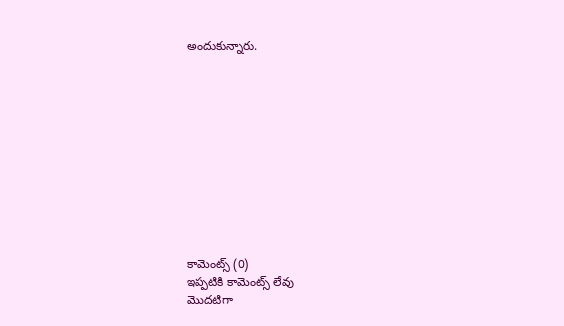అందుకున్నారు.











కామెంట్స్ (0)
ఇప్పటికి కామెంట్స్ లేవు
మొదటిగా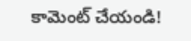కామెంట్ చేయండి!